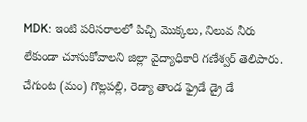MDK: ఇంటి పరిసరాలలో పిచ్చి మొక్కలు, నిలువ నీరు లేకుండా చూసుకోవాలని జిల్లా వైద్యాధికారి గణేశ్వర్ తెలిపారు. చేగుంట (మం) గొల్లపల్లి, రెడ్యా తాండ ఫ్రైడే డ్రై డే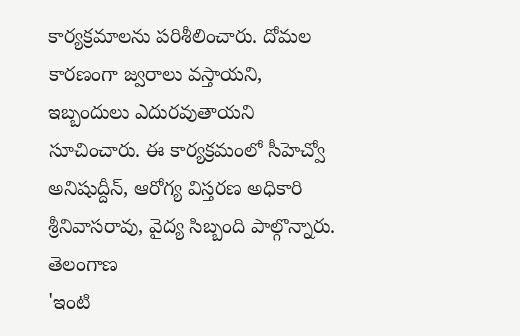కార్యక్రమాలను పరిశీలించారు. దోమల కారణంగా జ్వరాలు వస్తాయని, ఇబ్బందులు ఎదురవుతాయని సూచించారు. ఈ కార్యక్రమంలో సీహెచ్వో అనిషుద్దీన్, ఆరోగ్య విస్తరణ అధికారి శ్రీనివాసరావు, వైద్య సిబ్బంది పాల్గొన్నారు.
తెలంగాణ
'ఇంటి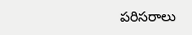పరిసరాలు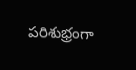పరిశుభ్రంగా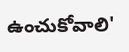ఉంచుకోవాలి'